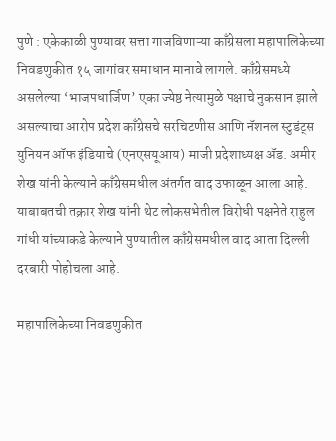पुणे : एकेकाळी पुण्यावर सत्ता गाजविणाऱ्या काँग्रेसला महापालिकेच्या निवडणुकीत १५ जागांवर समाधान मानावे लागले. काँग्रेसमध्ये असलेल्या ‘भाजपधार्जिण’ एका ज्येष्ठ नेत्यामुळे पक्षाचे नुकसान झाले असल्याचा आरोप प्रदेश काँग्रेसचे सरचिटणीस आणि नॅशनल स्टुडंट्स युनियन ऑफ इंडियाचे (एनएसयूआय) माजी प्रदेशाध्यक्ष ॲड. अमीर शेख यांनी केल्याने काँग्रेसमधील अंतर्गत वाद उफाळून आला आहे. याबाबतची तक्रार शेख यांनी थेट लोकसभेतील विरोधी पक्षनेते राहुल गांधी यांच्याकडे केल्याने पुण्यातील काँग्रेसमधील वाद आता दिल्ली दरबारी पोहोचला आहे.

महापालिकेच्या निवडणुकीत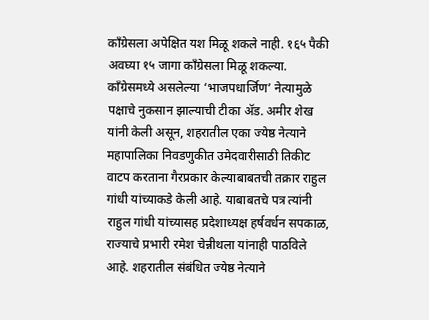काँग्रेसला अपेक्षित यश मिळू शकले नाही. १६५ पैकी अवघ्या १५ जागा काँग्रेसला मिळू शकल्या. काँग्रेसमध्ये असलेल्या ‘भाजपधार्जिण’ नेत्यामुळे पक्षाचे नुकसान झाल्याची टीका ॲड. अमीर शेख यांनी केली असून, शहरातील एका ज्येष्ठ नेत्याने महापालिका निवडणुकीत उमेदवारीसाठी तिकीट वाटप करताना गैरप्रकार केल्याबाबतची तक्रार राहुल गांधी यांच्याकडे केली आहे. याबाबतचे पत्र त्यांनी राहुल गांधी यांच्यासह प्रदेशाध्यक्ष हर्षवर्धन सपकाळ, राज्याचे प्रभारी रमेश चेन्नीथला यांनाही पाठविले आहे. शहरातील संबंधित ज्येष्ठ नेत्याने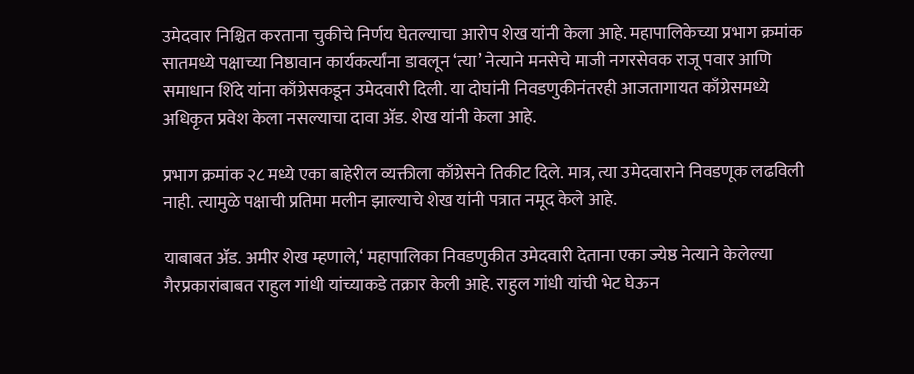उमेदवार निश्चित करताना चुकीचे निर्णय घेतल्याचा आरोप शेख यांनी केला आहे. महापालिकेच्या प्रभाग क्रमांक सातमध्ये पक्षाच्या निष्ठावान कार्यकर्त्यांना डावलून ‘त्या’ नेत्याने मनसेचे माजी नगरसेवक राजू पवार आणि समाधान शिंदे यांना काँग्रेसकडून उमेदवारी दिली. या दोघांनी निवडणुकीनंतरही आजतागायत काँग्रेसमध्ये अधिकृत प्रवेश केला नसल्याचा दावा ॲड. शेख यांनी केला आहे.

प्रभाग क्रमांक २८ मध्ये एका बाहेरील व्यक्तीला काँग्रेसने तिकीट दिले. मात्र, त्या उमेदवाराने निवडणूक लढविली नाही. त्यामुळे पक्षाची प्रतिमा मलीन झाल्याचे शेख यांनी पत्रात नमूद केले आहे.

याबाबत ॲड. अमीर शेख म्हणाले,‘ महापालिका निवडणुकीत उमेदवारी देताना एका ज्येष्ठ नेत्याने केलेल्या गैरप्रकारांबाबत राहुल गांधी यांच्याकडे तक्रार केली आहे. राहुल गांधी यांची भेट घेऊन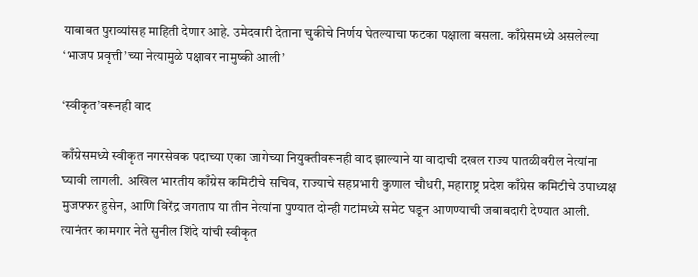याबाबत पुराव्यांसह माहिती देणार आहे. उमेदवारी देताना चुकीचे निर्णय घेतल्याचा फटका पक्षाला बसला. काँग्रेसमध्ये असलेल्या ‘भाजप प्रवृत्ती’च्या नेत्यामुळे पक्षावर नामुष्की आली’

‘स्वीकृत’वरूनही वाद

काँग्रेसमध्ये स्वीकृत नगरसेवक पदाच्या एका जागेच्या नियुक्तीवरूनही वाद झाल्याने या वादाची दखल राज्य पातळीवरील नेत्यांना घ्यावी लागली. अखिल भारतीय काँग्रेस कमिटीचे सचिव, राज्याचे सहप्रभारी कुणाल चौधरी, महाराष्ट्र प्रदेश काँग्रेस कमिटीचे उपाध्यक्ष मुजफ्फर हुसेन, आणि विरेंद्र जगताप या तीन नेत्यांना पुण्यात दोन्ही गटांमध्ये समेट घडून आणण्याची जबाबदारी देण्यात आली. त्यानंतर कामगार नेते सुनील शिंदे यांची स्वीकृत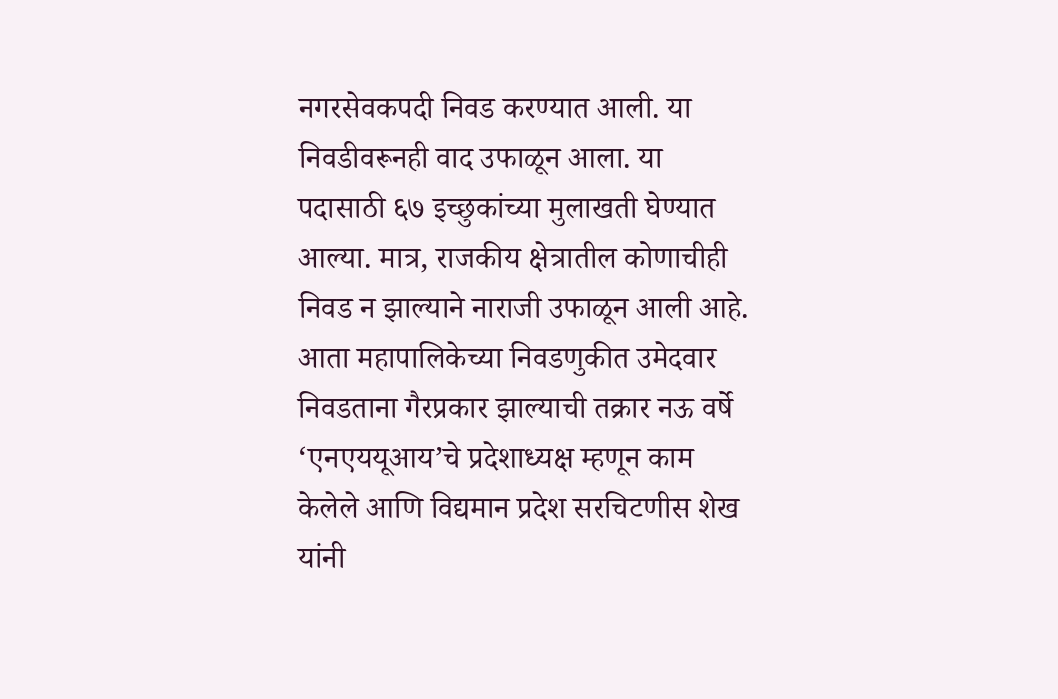नगरसेवकपदी निवड करण्यात आली. या निवडीवरूनही वाद उफाळून आला. या पदासाठी ६७ इच्छुकांच्या मुलाखती घेण्यात आल्या. मात्र, राजकीय क्षेत्रातील कोणाचीही निवड न झाल्याने नाराजी उफाळून आली आहे. आता महापालिकेच्या निवडणुकीत उमेदवार निवडताना गैरप्रकार झाल्याची तक्रार नऊ वर्षे ‘एनएययूआय’चे प्रदेशाध्यक्ष म्हणून काम केलेले आणि विद्यमान प्रदेश सरचिटणीस शेख यांनी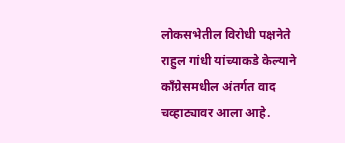लोकसभेतील विरोधी पक्षनेते राहुल गांधी यांच्याकडे केल्याने काँग्रेसमधील अंतर्गत वाद चव्हाट्यावर आला आहे.